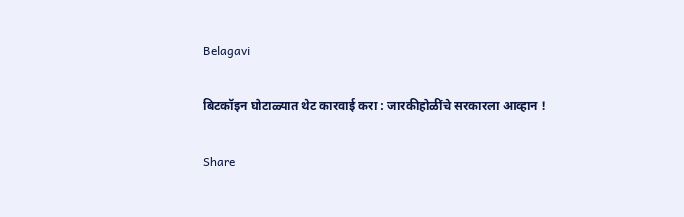Belagavi

बिटकॉइन घोटाळ्यात थेट कारवाई करा : जारकीहोळींचे सरकारला आव्हान !

Share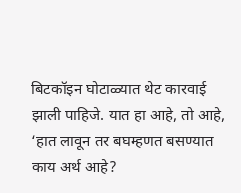बिटकॉइन घोटाळ्यात थेट कारवाई झाली पाहिजे. यात हा आहे, तो आहे, ‘हात लावून तर बघम्हणत बसण्यात काय अर्थ आहे?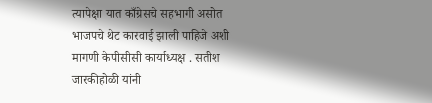त्यापेक्षा यात काँग्रेसचे सहभागी असोत भाजपचे थेट कारवाई झाली पाहिजे अशी मागणी केपीसीसी कार्याध्यक्ष . सतीश जारकीहोळी यांनी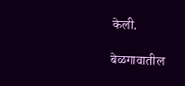केली.

बेळगावातील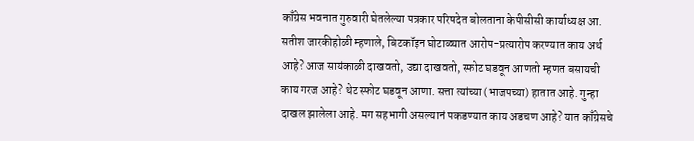काँग्रेस भवनात गुरुवारी घेतलेल्या पत्रकार परिषदेत बोलताना केपीसीसी कार्याध्यक्ष आ. सतीश जारकीहोळी म्हणाले, बिटकॉइन घोटाळ्यात आरोप-प्रत्यारोप करण्यात काय अर्थ आहे? आज सायंकाळी दाखवतो, उद्या दाखवतो, स्फोट घडवून आणतो म्हणत बसायची काय गरज आहे? थेट स्फोट घडवून आणा. सत्ता त्यांच्या (भाजपच्या) हातात आहे. गुन्हा दाखल झालेला आहे. मग सहभागी असल्यानं पकडण्यात काय अडचण आहे? यात काँग्रेसचे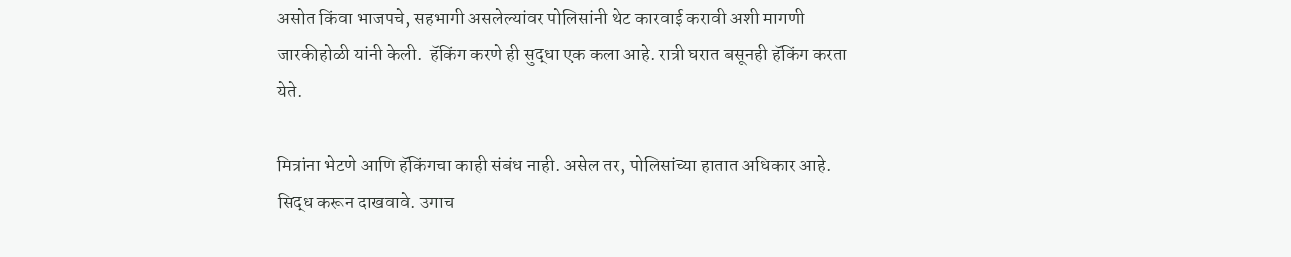असोत किंवा भाजपचे, सहभागी असलेल्यांवर पोलिसांनी थेट कारवाई करावी अशी मागणी जारकीहोळी यांनी केली.  हॅकिंग करणे ही सुद्धा एक कला आहे. रात्री घरात बसूनही हॅकिंग करता येते.

मित्रांना भेटणे आणि हॅकिंगचा काही संबंध नाही. असेल तर, पोलिसांच्या हातात अधिकार आहे. सिद्ध करून दाखवावे. उगाच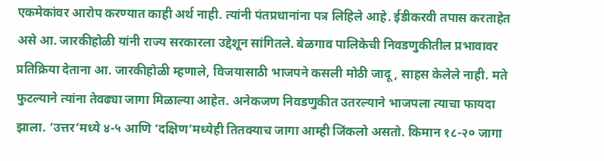एकमेकांवर आरोप करण्यात काही अर्थ नाही. त्यांनी पंतप्रधानांना पत्र लिहिले आहे. ईडीकरवी तपास करताहेत असे आ. जारकीहोळी यांनी राज्य सरकारला उद्देशून सांगितले. बेळगाव पालिकेची निवडणुकीतील प्रभावावर प्रतिक्रिया देताना आ. जारकीहोळी म्हणाले, विजयासाठी भाजपने कसली मोठी जादू, साहस केलेले नाही. मते फुटल्याने त्यांना तेवढ्या जागा मिळाल्या आहेत. अनेकजण निवडणुकीत उतरल्याने भाजपला त्याचा फायदा झाला. ‘उत्तर’मध्ये ४-५ आणि ‘दक्षिण’मध्येही तितक्याच जागा आम्ही जिंकलो असतो. किमान १८-२० जागा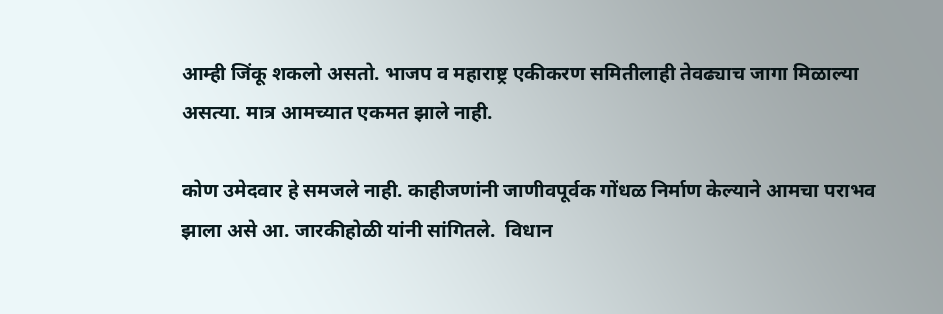आम्ही जिंकू शकलो असतो. भाजप व महाराष्ट्र एकीकरण समितीलाही तेवढ्याच जागा मिळाल्या असत्या. मात्र आमच्यात एकमत झाले नाही.

कोण उमेदवार हे समजले नाही. काहीजणांनी जाणीवपूर्वक गोंधळ निर्माण केल्याने आमचा पराभव झाला असे आ. जारकीहोळी यांनी सांगितले.  विधान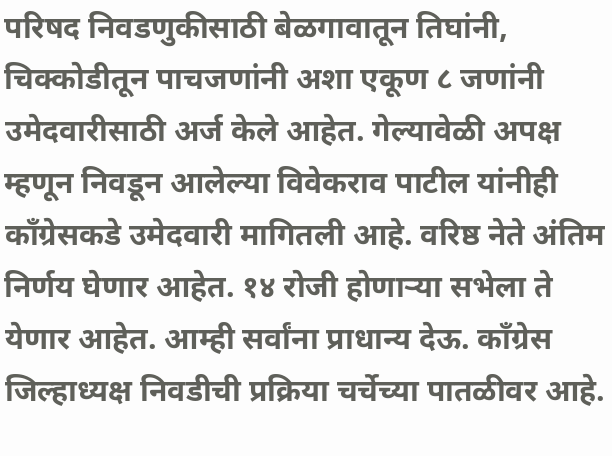परिषद निवडणुकीसाठी बेळगावातून तिघांनी, चिक्कोडीतून पाचजणांनी अशा एकूण ८ जणांनी उमेदवारीसाठी अर्ज केले आहेत. गेल्यावेळी अपक्ष म्हणून निवडून आलेल्या विवेकराव पाटील यांनीही काँग्रेसकडे उमेदवारी मागितली आहे. वरिष्ठ नेते अंतिम निर्णय घेणार आहेत. १४ रोजी होणाऱ्या सभेला ते येणार आहेत. आम्ही सर्वांना प्राधान्य देऊ. काँग्रेस जिल्हाध्यक्ष निवडीची प्रक्रिया चर्चेच्या पातळीवर आहे.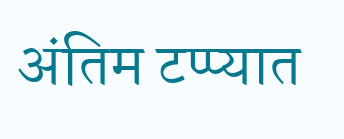अंतिम टप्प्यात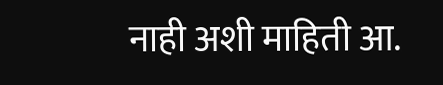नाही अशी माहिती आ.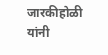जारकीहोळी यांनी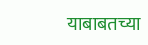याबाबतच्या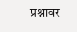प्रश्नावर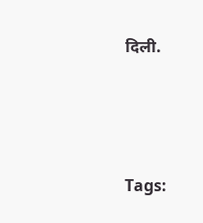दिली.





Tags: